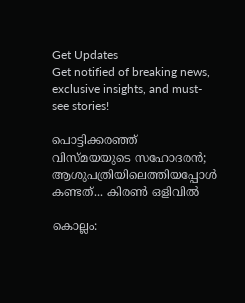Get Updates
Get notified of breaking news, exclusive insights, and must-see stories!

പൊട്ടിക്കരഞ്ഞ് വിസ്മയയുടെ സഹോദരന്‍; ആശുപത്രിയിലെത്തിയപ്പോള്‍ കണ്ടത്... കിരണ്‍ ഒളിവില്‍

കൊല്ലം: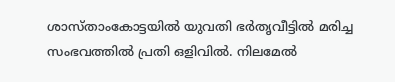ശാസ്താംകോട്ടയില്‍ യുവതി ഭര്‍തൃവീട്ടില്‍ മരിച്ച സംഭവത്തില്‍ പ്രതി ഒളിവില്‍. നിലമേല്‍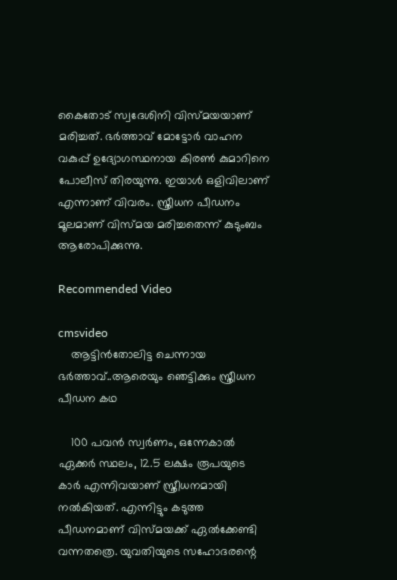കൈതോട് സ്വദേശിനി വിസ്മയയാണ് മരിച്ചത്. ഭര്‍ത്താവ് മോട്ടോര്‍ വാഹന വകുപ്പ് ഉദ്യോഗസ്ഥനായ കിരണ്‍ കുമാറിനെ പോലീസ് തിരയുന്നു. ഇയാള്‍ ഒളിവിലാണ് എന്നാണ് വിവരം. സ്ത്രീധന പീഡനം മൂലമാണ് വിസ്മയ മരിച്ചതെന്ന് കുടുംബം ആരോപിക്കുന്നു.

Recommended Video

cmsvideo
    ആട്ടിൻതോലിട്ട ചെന്നായ ഭർത്താവ്..ആരെയും ഞെട്ടിക്കും സ്ത്രീധന പീഡന കഥ

    100 പവന്‍ സ്വര്‍ണം, ഒന്നേകാല്‍ ഏക്കര്‍ സ്ഥലം, 12.5 ലക്ഷം രൂപയുടെ കാര്‍ എന്നിവയാണ് സ്ത്രീധനമായി നല്‍കിയത്. എന്നിട്ടും കടുത്ത പീഡനമാണ് വിസ്മയക്ക് ഏല്‍ക്കേണ്ടി വന്നതത്രെ. യുവതിയുടെ സഹോദരന്റെ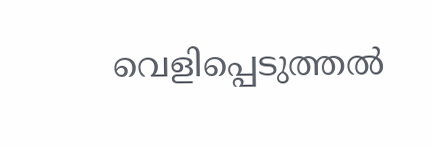വെളിപ്പെടുത്തല്‍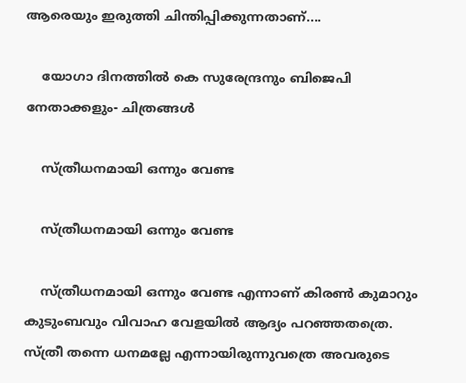ആരെയും ഇരുത്തി ചിന്തിപ്പിക്കുന്നതാണ്....

    യോഗാ ദിനത്തിൽ കെ സുരേന്ദ്രനും ബിജെപി നേതാക്കളും- ചിത്രങ്ങൾ

    സ്ത്രീധനമായി ഒന്നും വേണ്ട

    സ്ത്രീധനമായി ഒന്നും വേണ്ട

    സ്ത്രീധനമായി ഒന്നും വേണ്ട എന്നാണ് കിരണ്‍ കുമാറും കുടുംബവും വിവാഹ വേളയില്‍ ആദ്യം പറഞ്ഞതത്രെ. സ്ത്രീ തന്നെ ധനമല്ലേ എന്നായിരുന്നുവത്രെ അവരുടെ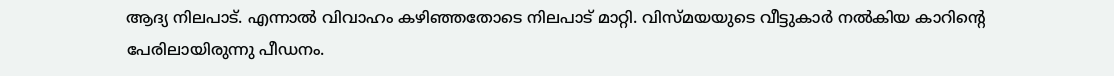ആദ്യ നിലപാട്. എന്നാല്‍ വിവാഹം കഴിഞ്ഞതോടെ നിലപാട് മാറ്റി. വിസ്മയയുടെ വീട്ടുകാര്‍ നല്‍കിയ കാറിന്റെ പേരിലായിരുന്നു പീഡനം.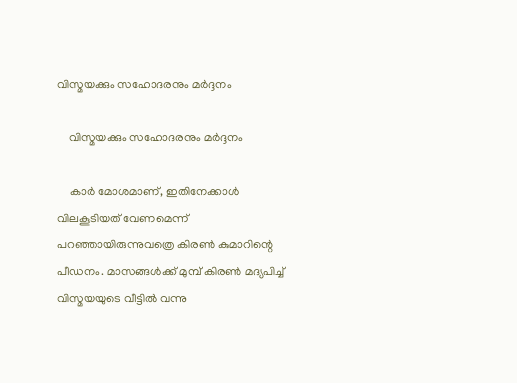വിസ്മയക്കും സഹോദരനും മര്‍ദ്ദനം

    വിസ്മയക്കും സഹോദരനും മര്‍ദ്ദനം

    കാര്‍ മോശമാണ്, ഇതിനേക്കാള്‍ വിലകൂടിയത് വേണമെന്ന് പറഞ്ഞായിരുന്നുവത്രെ കിരണ്‍ കുമാറിന്റെ പീഡനം. മാസങ്ങള്‍ക്ക് മുമ്പ് കിരണ്‍ മദ്യപിച്ച് വിസ്മയയുടെ വീട്ടില്‍ വന്നു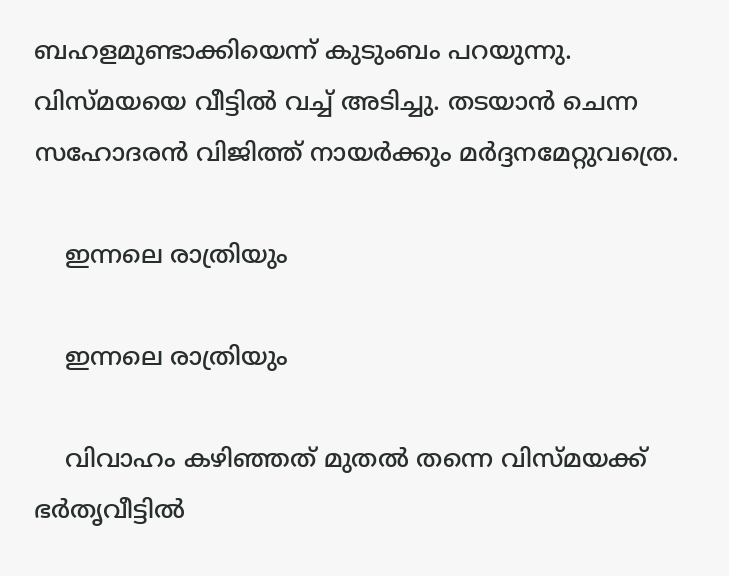ബഹളമുണ്ടാക്കിയെന്ന് കുടുംബം പറയുന്നു. വിസ്മയയെ വീട്ടില്‍ വച്ച് അടിച്ചു. തടയാന്‍ ചെന്ന സഹോദരന്‍ വിജിത്ത് നായര്‍ക്കും മര്‍ദ്ദനമേറ്റുവത്രെ.

    ഇന്നലെ രാത്രിയും

    ഇന്നലെ രാത്രിയും

    വിവാഹം കഴിഞ്ഞത് മുതല്‍ തന്നെ വിസ്മയക്ക് ഭര്‍തൃവീട്ടില്‍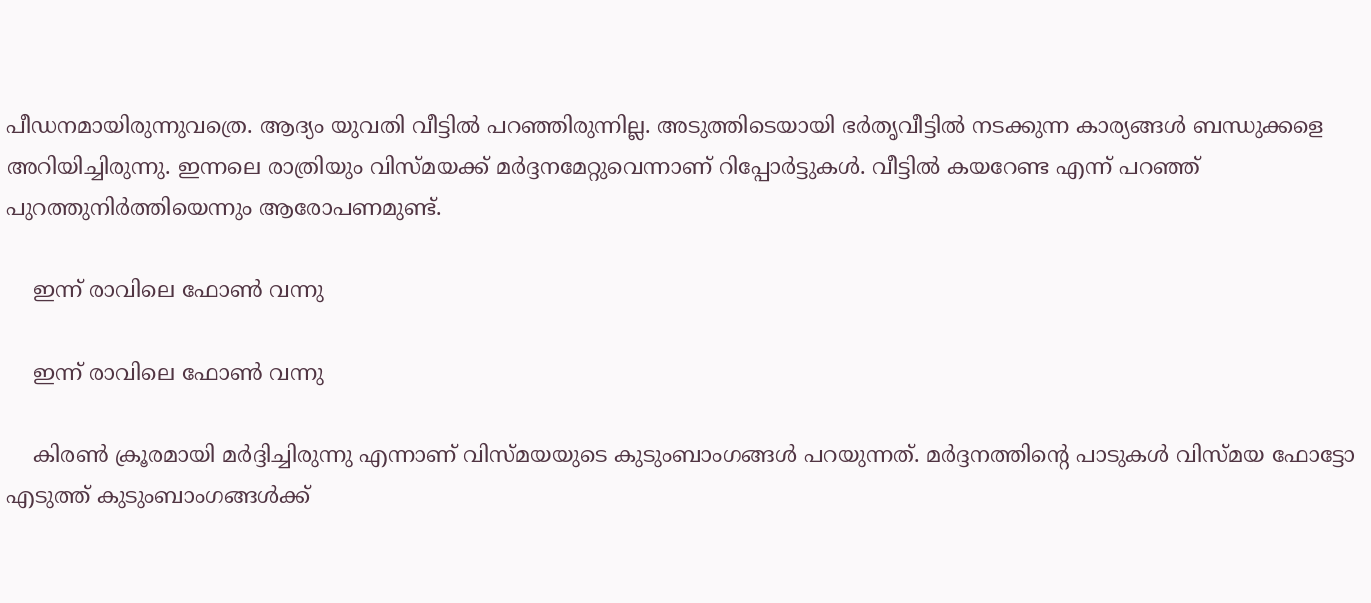പീഡനമായിരുന്നുവത്രെ. ആദ്യം യുവതി വീട്ടില്‍ പറഞ്ഞിരുന്നില്ല. അടുത്തിടെയായി ഭര്‍തൃവീട്ടില്‍ നടക്കുന്ന കാര്യങ്ങള്‍ ബന്ധുക്കളെ അറിയിച്ചിരുന്നു. ഇന്നലെ രാത്രിയും വിസ്മയക്ക് മര്‍ദ്ദനമേറ്റുവെന്നാണ് റിപ്പോര്‍ട്ടുകള്‍. വീട്ടില്‍ കയറേണ്ട എന്ന് പറഞ്ഞ് പുറത്തുനിര്‍ത്തിയെന്നും ആരോപണമുണ്ട്.

    ഇന്ന് രാവിലെ ഫോണ്‍ വന്നു

    ഇന്ന് രാവിലെ ഫോണ്‍ വന്നു

    കിരണ്‍ ക്രൂരമായി മര്‍ദ്ദിച്ചിരുന്നു എന്നാണ് വിസ്മയയുടെ കുടുംബാംഗങ്ങള്‍ പറയുന്നത്. മര്‍ദ്ദനത്തിന്റെ പാടുകള്‍ വിസ്മയ ഫോട്ടോ എടുത്ത് കുടുംബാംഗങ്ങള്‍ക്ക്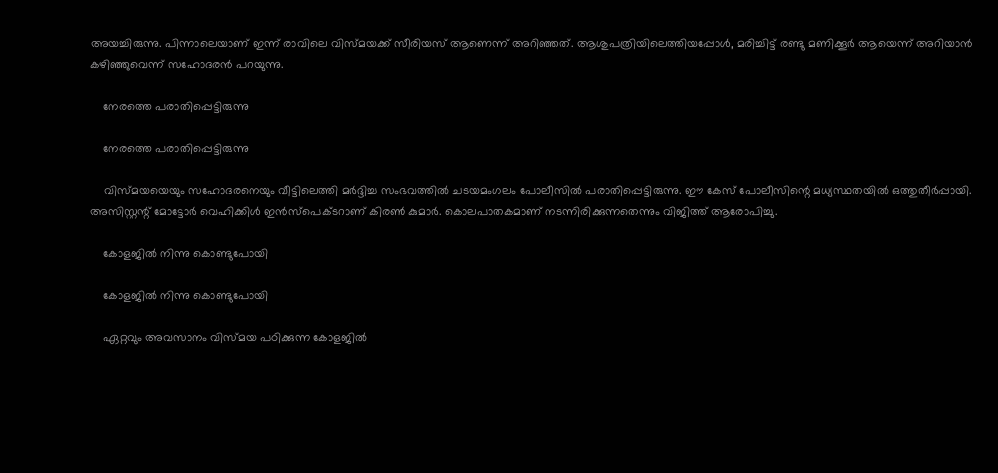അയച്ചിരുന്നു. പിന്നാലെയാണ് ഇന്ന് രാവിലെ വിസ്മയക്ക് സീരിയസ് ആണെന്ന് അറിഞ്ഞത്. ആശുപത്രിയിലെത്തിയപ്പോള്‍, മരിച്ചിട്ട് രണ്ടു മണിക്കൂര്‍ ആയെന്ന് അറിയാന്‍ കഴിഞ്ഞുവെന്ന് സഹോദരന്‍ പറയുന്നു.

    നേരത്തെ പരാതിപ്പെട്ടിരുന്നു

    നേരത്തെ പരാതിപ്പെട്ടിരുന്നു

    വിസ്മയയെയും സഹോദരനെയും വീട്ടിലെത്തി മര്‍ദ്ദിച്ച സംഭവത്തില്‍ ചടയമംഗലം പോലീസില്‍ പരാതിപ്പെട്ടിരുന്നു. ഈ കേസ് പോലീസിന്റെ മധ്യസ്ഥതയില്‍ ഒത്തുതീര്‍പ്പായി. അസിസ്റ്റന്റ് മോട്ടോര്‍ വെഹിക്കിള്‍ ഇന്‍സ്‌പെക്ടറാണ് കിരണ്‍ കുമാര്‍. കൊലപാതകമാണ് നടന്നിരിക്കുന്നതെന്നും വിജിത്ത് ആരോപിച്ചു.

    കോളജില്‍ നിന്നു കൊണ്ടുപോയി

    കോളജില്‍ നിന്നു കൊണ്ടുപോയി

    ഏറ്റവും അവസാനം വിസ്മയ പഠിക്കുന്ന കോളജില്‍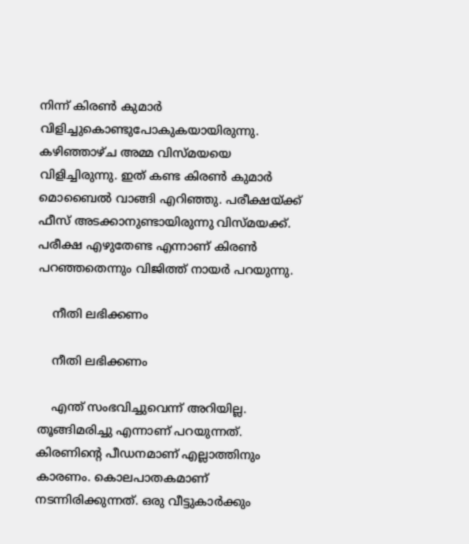നിന്ന് കിരണ്‍ കുമാര്‍ വിളിച്ചുകൊണ്ടുപോകുകയായിരുന്നു. കഴിഞ്ഞാഴ്ച അമ്മ വിസ്മയയെ വിളിച്ചിരുന്നു. ഇത് കണ്ട കിരണ്‍ കുമാര്‍ മൊബൈല്‍ വാങ്ങി എറിഞ്ഞു. പരീക്ഷയ്ക്ക് ഫീസ് അടക്കാനുണ്ടായിരുന്നു വിസ്മയക്ക്. പരീക്ഷ എഴുതേണ്ട എന്നാണ് കിരണ്‍ പറഞ്ഞതെന്നും വിജിത്ത് നായര്‍ പറയുന്നു.

    നീതി ലഭിക്കണം

    നീതി ലഭിക്കണം

    എന്ത് സംഭവിച്ചുവെന്ന് അറിയില്ല. തൂങ്ങിമരിച്ചു എന്നാണ് പറയുന്നത്. കിരണിന്റെ പീഡനമാണ് എല്ലാത്തിനും കാരണം. കൊലപാതകമാണ് നടന്നിരിക്കുന്നത്. ഒരു വീട്ടുകാര്‍ക്കും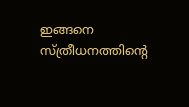ഇങ്ങനെ സ്ത്രീധനത്തിന്റെ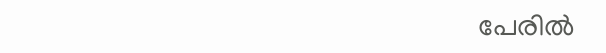പേരില്‍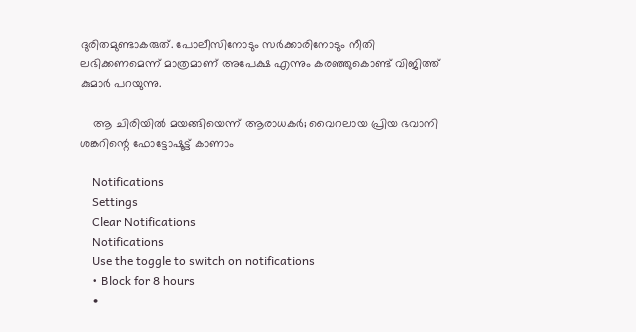ദുരിതമുണ്ടാകരുത്. പോലീസിനോടും സര്‍ക്കാരിനോടും നീതി ലഭിക്കണമെന്ന് മാത്രമാണ് അപേക്ഷ എന്നും കരഞ്ഞുകൊണ്ട് വിജിത്ത് കുമാര്‍ പറയുന്നു.

    ആ ചിരിയില്‍ മയങ്ങിയെന്ന് ആരാധകര്‍; വൈറലായ പ്രിയ ഭവാനി ശങ്കറിന്റെ ഫോട്ടോഷൂട്ട് കാണാം

    Notifications
    Settings
    Clear Notifications
    Notifications
    Use the toggle to switch on notifications
    • Block for 8 hours
    •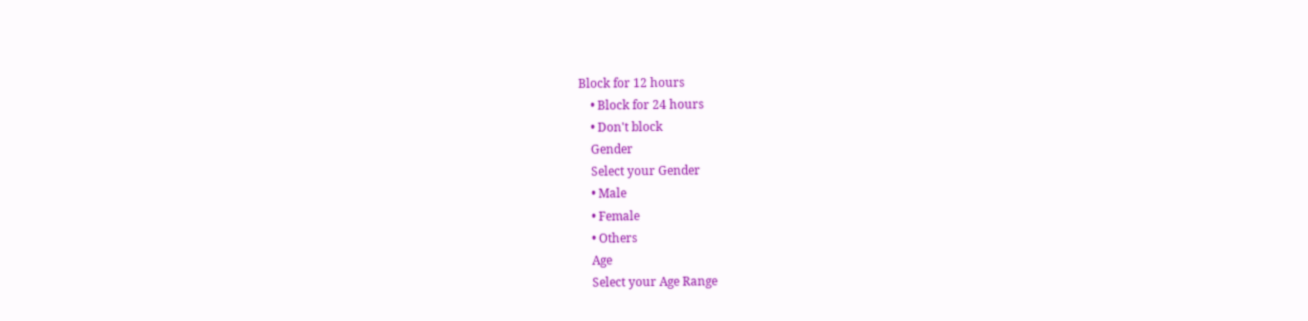Block for 12 hours
    • Block for 24 hours
    • Don't block
    Gender
    Select your Gender
    • Male
    • Female
    • Others
    Age
    Select your Age Range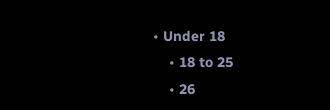• Under 18
    • 18 to 25
    • 26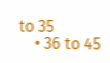to 35
    • 36 to 45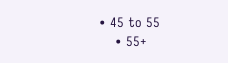• 45 to 55
    • 55+